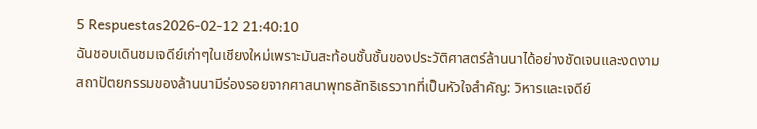5 Respuestas2026-02-12 21:40:10
ฉันชอบเดินชมเจดีย์เก่าๆในเชียงใหม่เพราะมันสะท้อนชั้นชั้นของประวัติศาสตร์ล้านนาได้อย่างชัดเจนและงดงาม
สถาปัตยกรรมของล้านนามีร่องรอยจากศาสนาพุทธลัทธิเธรวาทที่เป็นหัวใจสำคัญ: วิหารและเจดีย์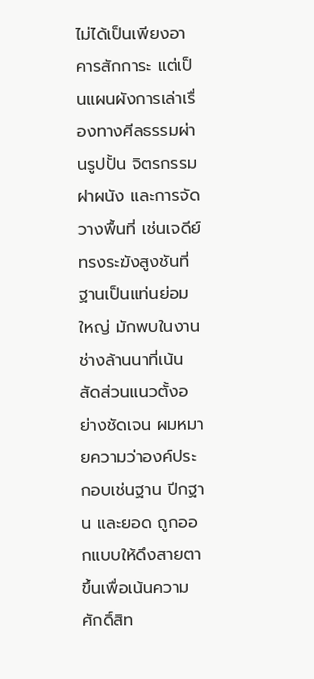ไม่ได้เป็นเพียงอาคารสักการะ แต่เป็นแผนผังการเล่าเรื่องทางศีลธรรมผ่านรูปปั้น จิตรกรรมฝาผนัง และการจัดวางพื้นที่ เช่นเจดีย์ทรงระฆังสูงชันที่ฐานเป็นแท่นย่อมใหญ่ มักพบในงานช่างล้านนาที่เน้นสัดส่วนแนวตั้งอย่างชัดเจน ผมหมายความว่าองค์ประกอบเช่นฐาน ปีกฐาน และยอด ถูกออกแบบให้ดึงสายตาขึ้นเพื่อเน้นความศักดิ์สิท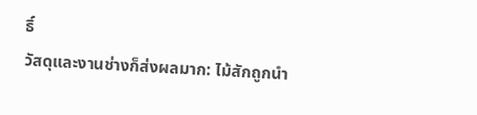ธิ์
วัสดุและงานช่างก็ส่งผลมาก: ไม้สักถูกนำ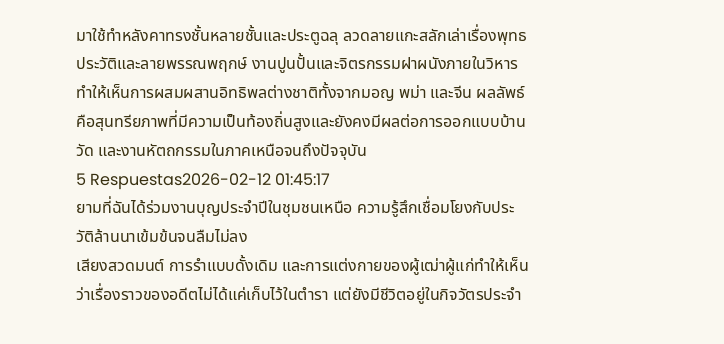มาใช้ทำหลังคาทรงชั้นหลายชั้นและประตูฉลุ ลวดลายแกะสลักเล่าเรื่องพุทธประวัติและลายพรรณพฤกษ์ งานปูนปั้นและจิตรกรรมฝาผนังภายในวิหารทำให้เห็นการผสมผสานอิทธิพลต่างชาติทั้งจากมอญ พม่า และจีน ผลลัพธ์คือสุนทรียภาพที่มีความเป็นท้องถิ่นสูงและยังคงมีผลต่อการออกแบบบ้าน วัด และงานหัตถกรรมในภาคเหนือจนถึงปัจจุบัน
5 Respuestas2026-02-12 01:45:17
ยามที่ฉันได้ร่วมงานบุญประจำปีในชุมชนเหนือ ความรู้สึกเชื่อมโยงกับประวัติล้านนาเข้มข้นจนลืมไม่ลง
เสียงสวดมนต์ การรำแบบดั้งเดิม และการแต่งกายของผู้เฒ่าผู้แก่ทำให้เห็นว่าเรื่องราวของอดีตไม่ได้แค่เก็บไว้ในตำรา แต่ยังมีชีวิตอยู่ในกิจวัตรประจำ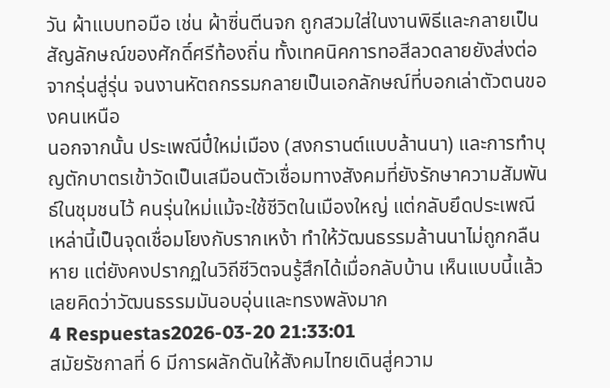วัน ผ้าแบบทอมือ เช่น ผ้าซิ่นตีนจก ถูกสวมใส่ในงานพิธีและกลายเป็นสัญลักษณ์ของศักดิ์ศรีท้องถิ่น ทั้งเทคนิคการทอสีลวดลายยังส่งต่อจากรุ่นสู่รุ่น จนงานหัตถกรรมกลายเป็นเอกลักษณ์ที่บอกเล่าตัวตนของคนเหนือ
นอกจากนั้น ประเพณีปี๋ใหม่เมือง (สงกรานต์แบบล้านนา) และการทำบุญตักบาตรเข้าวัดเป็นเสมือนตัวเชื่อมทางสังคมที่ยังรักษาความสัมพันธ์ในชุมชนไว้ คนรุ่นใหม่แม้จะใช้ชีวิตในเมืองใหญ่ แต่กลับยึดประเพณีเหล่านี้เป็นจุดเชื่อมโยงกับรากเหง้า ทำให้วัฒนธรรมล้านนาไม่ถูกกลืนหาย แต่ยังคงปรากฏในวิถีชีวิตจนรู้สึกได้เมื่อกลับบ้าน เห็นแบบนี้แล้วเลยคิดว่าวัฒนธรรมมันอบอุ่นและทรงพลังมาก
4 Respuestas2026-03-20 21:33:01
สมัยรัชกาลที่ 6 มีการผลักดันให้สังคมไทยเดินสู่ความ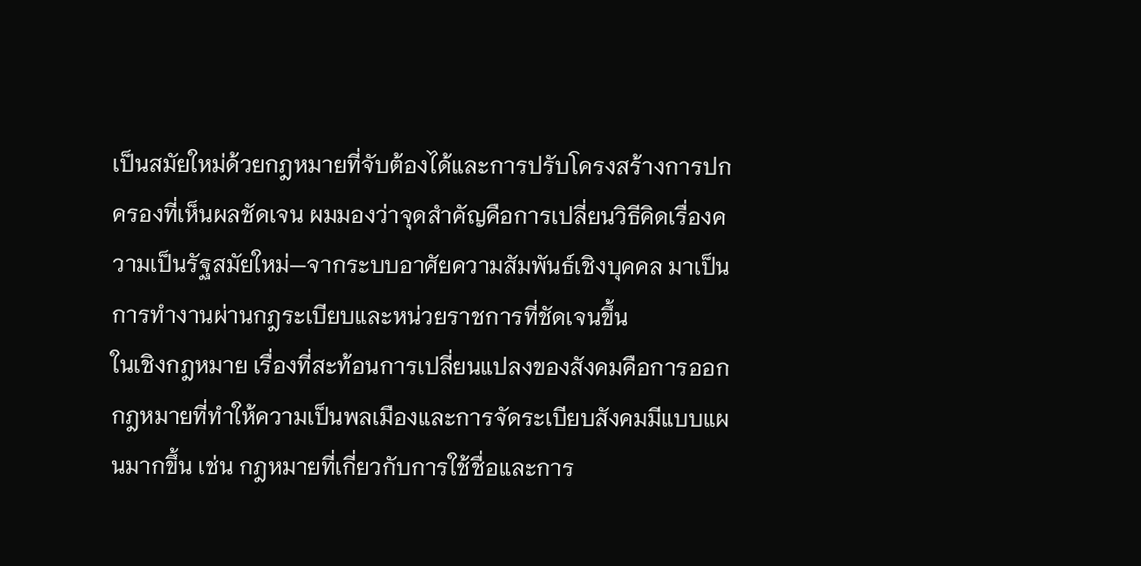เป็นสมัยใหม่ด้วยกฎหมายที่จับต้องได้และการปรับโครงสร้างการปกครองที่เห็นผลชัดเจน ผมมองว่าจุดสำคัญคือการเปลี่ยนวิธีคิดเรื่องความเป็นรัฐสมัยใหม่—จากระบบอาศัยความสัมพันธ์เชิงบุคคล มาเป็นการทำงานผ่านกฎระเบียบและหน่วยราชการที่ชัดเจนขึ้น
ในเชิงกฎหมาย เรื่องที่สะท้อนการเปลี่ยนแปลงของสังคมคือการออกกฎหมายที่ทำให้ความเป็นพลเมืองและการจัดระเบียบสังคมมีแบบแผนมากขึ้น เช่น กฎหมายที่เกี่ยวกับการใช้ชื่อและการ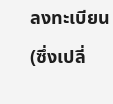ลงทะเบียน (ซึ่งเปลี่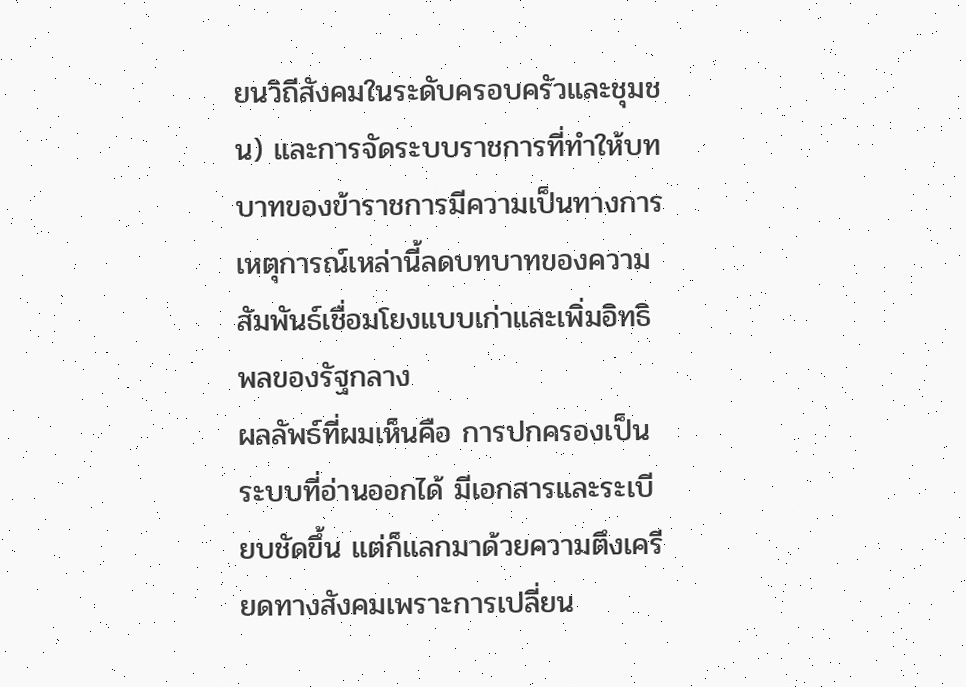ยนวิถีสังคมในระดับครอบครัวและชุมชน) และการจัดระบบราชการที่ทำให้บทบาทของข้าราชการมีความเป็นทางการ เหตุการณ์เหล่านี้ลดบทบาทของความสัมพันธ์เชื่อมโยงแบบเก่าและเพิ่มอิทธิพลของรัฐกลาง
ผลลัพธ์ที่ผมเห็นคือ การปกครองเป็นระบบที่อ่านออกได้ มีเอกสารและระเบียบชัดขึ้น แต่ก็แลกมาด้วยความตึงเครียดทางสังคมเพราะการเปลี่ยน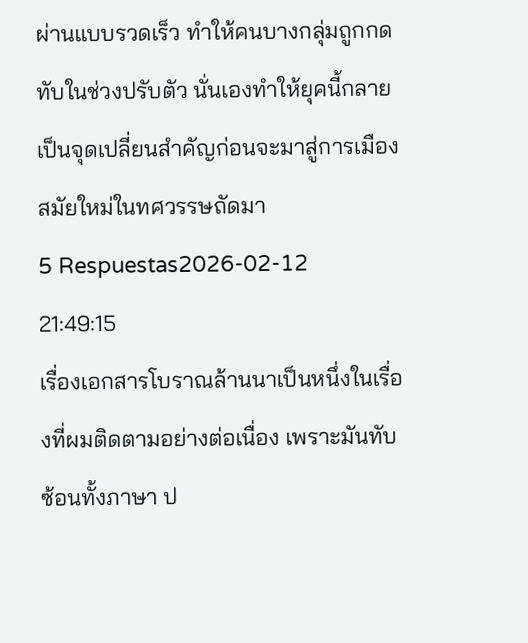ผ่านแบบรวดเร็ว ทำให้คนบางกลุ่มถูกกดทับในช่วงปรับตัว นั่นเองทำให้ยุคนี้กลายเป็นจุดเปลี่ยนสำคัญก่อนจะมาสู่การเมืองสมัยใหม่ในทศวรรษถัดมา
5 Respuestas2026-02-12 21:49:15
เรื่องเอกสารโบราณล้านนาเป็นหนึ่งในเรื่องที่ผมติดตามอย่างต่อเนื่อง เพราะมันทับซ้อนทั้งภาษา ป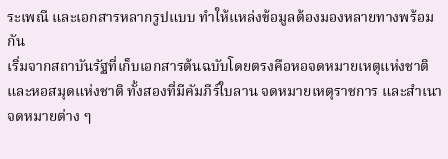ระเพณี และเอกสารหลากรูปแบบ ทำให้แหล่งข้อมูลต้องมองหลายทางพร้อมกัน
เริ่มจากสถาบันรัฐที่เก็บเอกสารต้นฉบับโดยตรงคือหอจดหมายเหตุแห่งชาติและหอสมุดแห่งชาติ ทั้งสองที่มีคัมภีร์ใบลาน จดหมายเหตุราชการ และสำเนาจดหมายต่าง ๆ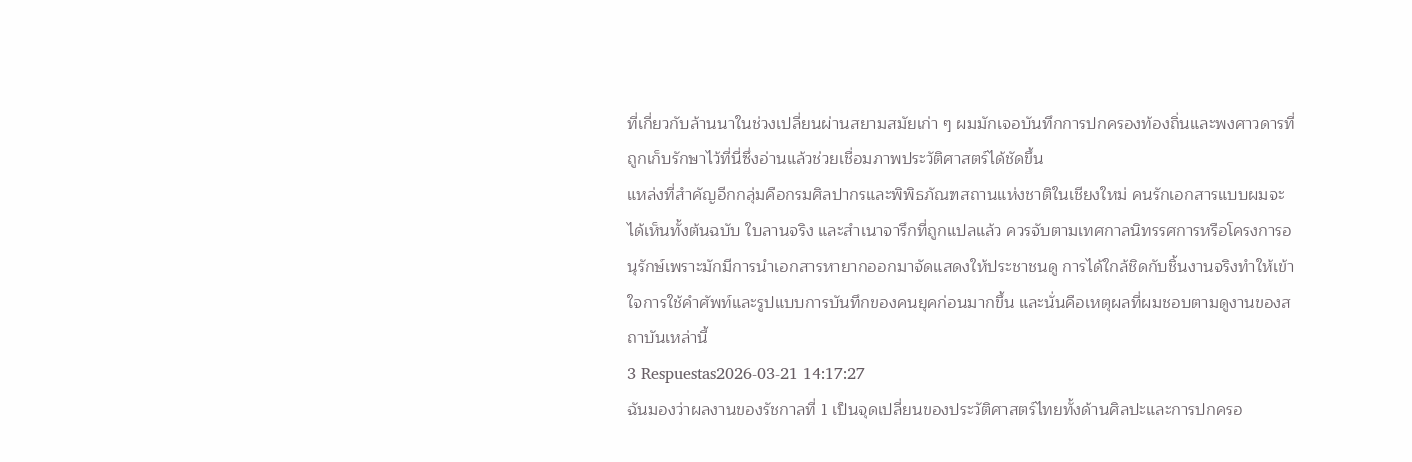ที่เกี่ยวกับล้านนาในช่วงเปลี่ยนผ่านสยามสมัยเก่า ๆ ผมมักเจอบันทึกการปกครองท้องถิ่นและพงศาวดารที่ถูกเก็บรักษาไว้ที่นี่ซึ่งอ่านแล้วช่วยเชื่อมภาพประวัติศาสตร์ได้ชัดขึ้น
แหล่งที่สำคัญอีกกลุ่มคือกรมศิลปากรและพิพิธภัณฑสถานแห่งชาติในเชียงใหม่ คนรักเอกสารแบบผมจะได้เห็นทั้งต้นฉบับ ใบลานจริง และสำเนาจารึกที่ถูกแปลแล้ว ควรจับตามเทศกาลนิทรรศการหรือโครงการอนุรักษ์เพราะมักมีการนำเอกสารหายากออกมาจัดแสดงให้ประชาชนดู การได้ใกล้ชิดกับชิ้นงานจริงทำให้เข้าใจการใช้คำศัพท์และรูปแบบการบันทึกของคนยุคก่อนมากขึ้น และนั่นคือเหตุผลที่ผมชอบตามดูงานของสถาบันเหล่านี้
3 Respuestas2026-03-21 14:17:27
ฉันมองว่าผลงานของรัชกาลที่ 1 เป็นจุดเปลี่ยนของประวัติศาสตร์ไทยทั้งด้านศิลปะและการปกครอ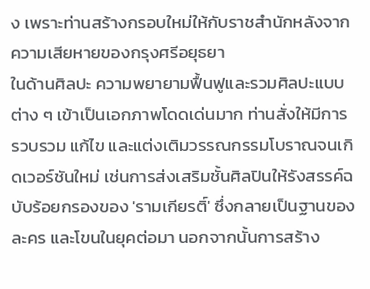ง เพราะท่านสร้างกรอบใหม่ให้กับราชสำนักหลังจากความเสียหายของกรุงศรีอยุธยา
ในด้านศิลปะ ความพยายามฟื้นฟูและรวมศิลปะแบบต่าง ๆ เข้าเป็นเอกภาพโดดเด่นมาก ท่านสั่งให้มีการรวบรวม แก้ไข และแต่งเติมวรรณกรรมโบราณจนเกิดเวอร์ชันใหม่ เช่นการส่งเสริมชั้นศิลปินให้รังสรรค์ฉบับร้อยกรองของ 'รามเกียรติ์' ซึ่งกลายเป็นฐานของละคร และโขนในยุคต่อมา นอกจากนั้นการสร้าง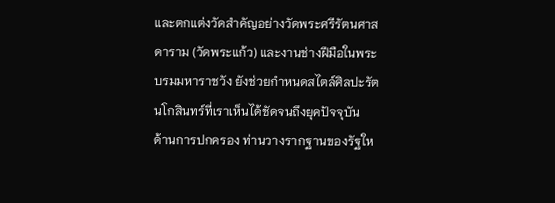และตกแต่งวัดสำคัญอย่างวัดพระศรีรัตนศาสดาราม (วัดพระแก้ว) และงานช่างฝีมือในพระบรมมหาราชวัง ยังช่วยกำหนดสไตล์ศิลปะรัตนโกสินทร์ที่เราเห็นได้ชัดจนถึงยุคปัจจุบัน
ด้านการปกครอง ท่านวางรากฐานของรัฐให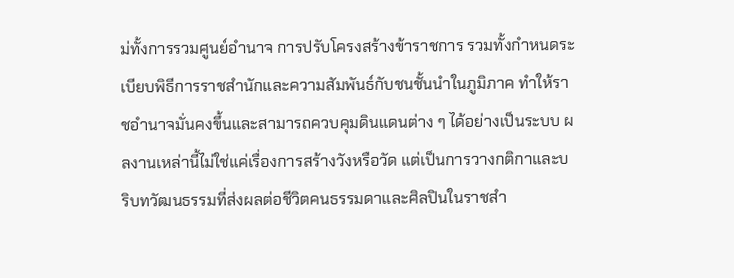ม่ทั้งการรวมศูนย์อำนาจ การปรับโครงสร้างข้าราชการ รวมทั้งกำหนดระเบียบพิธีการราชสำนักและความสัมพันธ์กับชนชั้นนำในภูมิภาค ทำให้ราชอำนาจมั่นคงขึ้นและสามารถควบคุมดินแดนต่าง ๆ ได้อย่างเป็นระบบ ผลงานเหล่านี้ไม่ใช่แค่เรื่องการสร้างวังหรือวัด แต่เป็นการวางกติกาและบริบทวัฒนธรรมที่ส่งผลต่อชีวิตคนธรรมดาและศิลปินในราชสำ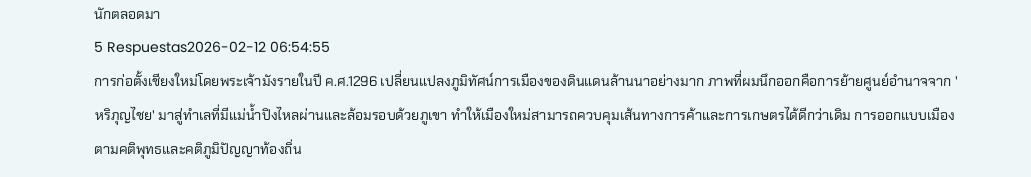นักตลอดมา
5 Respuestas2026-02-12 06:54:55
การก่อตั้งเชียงใหม่โดยพระเจ้ามังรายในปี ค.ศ.1296 เปลี่ยนแปลงภูมิทัศน์การเมืองของดินแดนล้านนาอย่างมาก ภาพที่ผมนึกออกคือการย้ายศูนย์อำนาจจาก 'หริภุญไชย' มาสู่ทำเลที่มีแม่น้ำปิงไหลผ่านและล้อมรอบด้วยภูเขา ทำให้เมืองใหม่สามารถควบคุมเส้นทางการค้าและการเกษตรได้ดีกว่าเดิม การออกแบบเมืองตามคติพุทธและคติภูมิปัญญาท้องถิ่น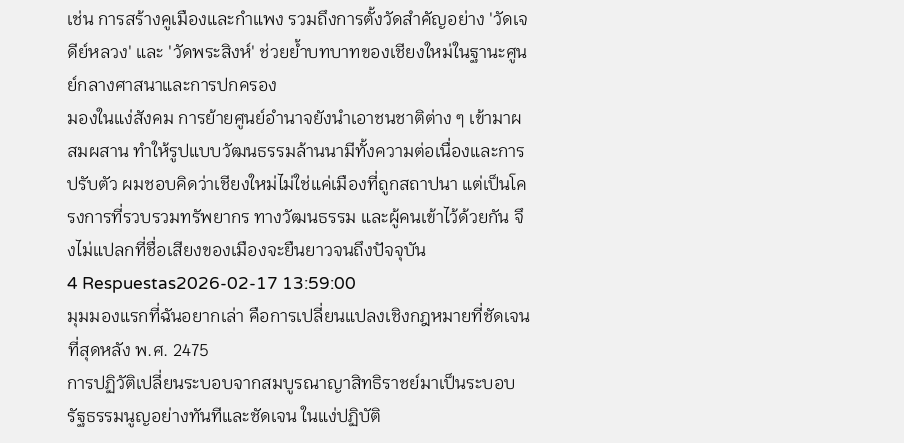เช่น การสร้างคูเมืองและกำแพง รวมถึงการตั้งวัดสำคัญอย่าง 'วัดเจดีย์หลวง' และ 'วัดพระสิงห์' ช่วยย้ำบทบาทของเชียงใหม่ในฐานะศูนย์กลางศาสนาและการปกครอง
มองในแง่สังคม การย้ายศูนย์อำนาจยังนำเอาชนชาติต่าง ๆ เข้ามาผสมผสาน ทำให้รูปแบบวัฒนธรรมล้านนามีทั้งความต่อเนื่องและการปรับตัว ผมชอบคิดว่าเชียงใหม่ไม่ใช่แค่เมืองที่ถูกสถาปนา แต่เป็นโครงการที่รวบรวมทรัพยากร ทางวัฒนธรรม และผู้คนเข้าไว้ด้วยกัน จึงไม่แปลกที่ชื่อเสียงของเมืองจะยืนยาวจนถึงปัจจุบัน
4 Respuestas2026-02-17 13:59:00
มุมมองแรกที่ฉันอยากเล่า คือการเปลี่ยนแปลงเชิงกฎหมายที่ชัดเจนที่สุดหลัง พ.ศ. 2475
การปฏิวัติเปลี่ยนระบอบจากสมบูรณาญาสิทธิราชย์มาเป็นระบอบรัฐธรรมนูญอย่างทันทีและชัดเจน ในแง่ปฏิบัติ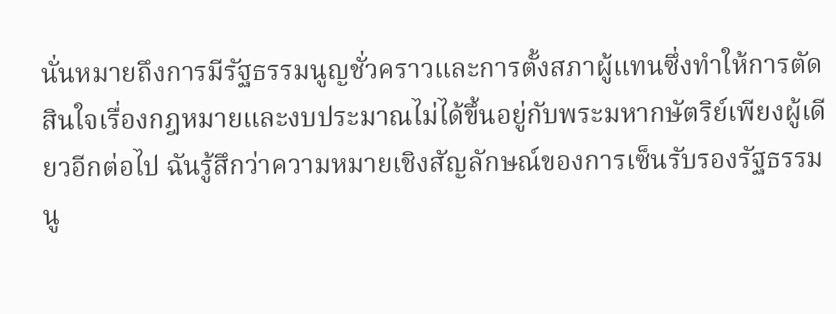นั่นหมายถึงการมีรัฐธรรมนูญชั่วคราวและการตั้งสภาผู้แทนซึ่งทำให้การตัดสินใจเรื่องกฎหมายและงบประมาณไม่ได้ขึ้นอยู่กับพระมหากษัตริย์เพียงผู้เดียวอีกต่อไป ฉันรู้สึกว่าความหมายเชิงสัญลักษณ์ของการเซ็นรับรองรัฐธรรมนู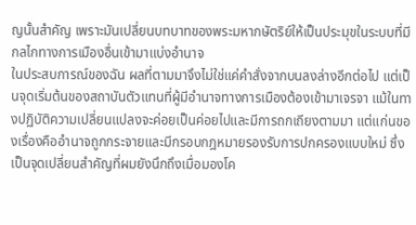ญนั้นสำคัญ เพราะมันเปลี่ยนบทบาทของพระมหากษัตริย์ให้เป็นประมุขในระบบที่มีกลไกทางการเมืองอื่นเข้ามาแบ่งอำนาจ
ในประสบการณ์ของฉัน ผลที่ตามมาจึงไม่ใช่แค่คำสั่งจากบนลงล่างอีกต่อไป แต่เป็นจุดเริ่มต้นของสถาบันตัวแทนที่ผู้มีอำนาจทางการเมืองต้องเข้ามาเจรจา แม้ในทางปฏิบัติความเปลี่ยนแปลงจะค่อยเป็นค่อยไปและมีการถกเถียงตามมา แต่แก่นของเรื่องคืออำนาจถูกกระจายและมีกรอบกฎหมายรองรับการปกครองแบบใหม่ ซึ่งเป็นจุดเปลี่ยนสำคัญที่ผมยังนึกถึงเมื่อมองโค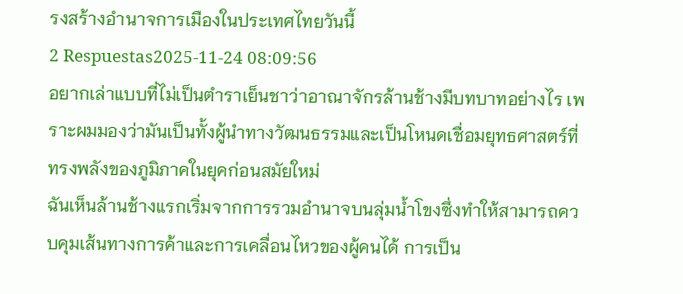รงสร้างอำนาจการเมืองในประเทศไทยวันนี้
2 Respuestas2025-11-24 08:09:56
อยากเล่าแบบที่ไม่เป็นตำราเย็นชาว่าอาณาจักรล้านช้างมีบทบาทอย่างไร เพราะผมมองว่ามันเป็นทั้งผู้นำทางวัฒนธรรมและเป็นโหนดเชื่อมยุทธศาสตร์ที่ทรงพลังของภูมิภาคในยุคก่อนสมัยใหม่
ฉันเห็นล้านช้างแรกเริ่มจากการรวมอำนาจบนลุ่มน้ำโขงซึ่งทำให้สามารถควบคุมเส้นทางการค้าและการเคลื่อนไหวของผู้คนได้ การเป็น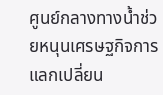ศูนย์กลางทางน้ำช่วยหนุนเศรษฐกิจการแลกเปลี่ยน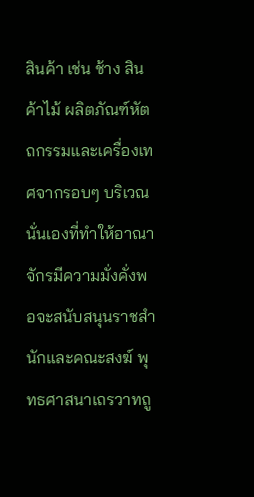สินค้า เช่น ช้าง สินค้าไม้ ผลิตภัณฑ์หัตถกรรมและเครื่องเทศจากรอบๆ บริเวณ นั่นเองที่ทำให้อาณาจักรมีความมั่งคั่งพอจะสนับสนุนราชสำนักและคณะสงฆ์ พุทธศาสนาเถรวาทถู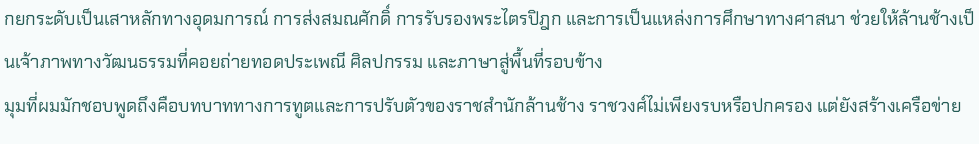กยกระดับเป็นเสาหลักทางอุดมการณ์ การส่งสมณศักดิ์ การรับรองพระไตรปิฎก และการเป็นแหล่งการศึกษาทางศาสนา ช่วยให้ล้านช้างเป็นเจ้าภาพทางวัฒนธรรมที่คอยถ่ายทอดประเพณี ศิลปกรรม และภาษาสู่พื้นที่รอบข้าง
มุมที่ผมมักชอบพูดถึงคือบทบาททางการทูตและการปรับตัวของราชสำนักล้านช้าง ราชวงศ์ไม่เพียงรบหรือปกครอง แต่ยังสร้างเครือข่าย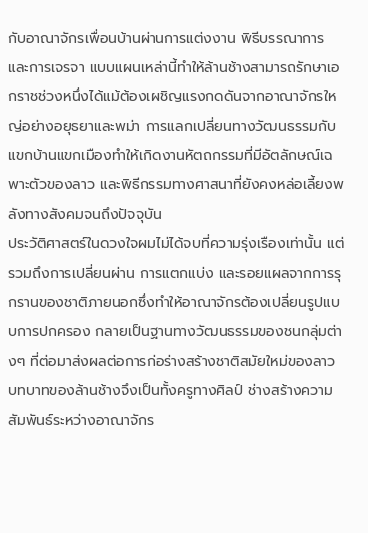กับอาณาจักรเพื่อนบ้านผ่านการแต่งงาน พิธีบรรณาการ และการเจรจา แบบแผนเหล่านี้ทำให้ล้านช้างสามารถรักษาเอกราชช่วงหนึ่งได้แม้ต้องเผชิญแรงกดดันจากอาณาจักรใหญ่อย่างอยุธยาและพม่า การแลกเปลี่ยนทางวัฒนธรรมกับแขกบ้านแขกเมืองทำให้เกิดงานหัตถกรรมที่มีอัตลักษณ์เฉพาะตัวของลาว และพิธีกรรมทางศาสนาที่ยังคงหล่อเลี้ยงพลังทางสังคมจนถึงปัจจุบัน
ประวัติศาสตร์ในดวงใจผมไม่ได้จบที่ความรุ่งเรืองเท่านั้น แต่รวมถึงการเปลี่ยนผ่าน การแตกแบ่ง และรอยแผลจากการรุกรานของชาติภายนอกซึ่งทำให้อาณาจักรต้องเปลี่ยนรูปแบบการปกครอง กลายเป็นฐานทางวัฒนธรรมของชนกลุ่มต่างๆ ที่ต่อมาส่งผลต่อการก่อร่างสร้างชาติสมัยใหม่ของลาว บทบาทของล้านช้างจึงเป็นทั้งครูทางศิลป์ ช่างสร้างความสัมพันธ์ระหว่างอาณาจักร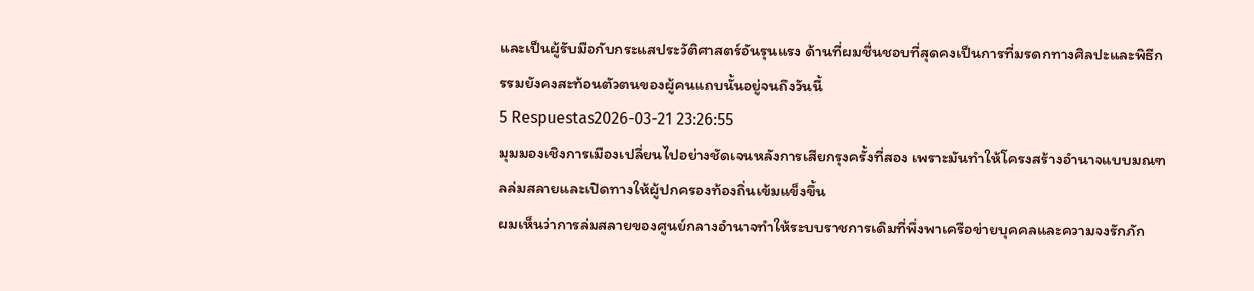และเป็นผู้รับมือกับกระแสประวัติศาสตร์อันรุนแรง ด้านที่ผมชื่นชอบที่สุดคงเป็นการที่มรดกทางศิลปะและพิธีกรรมยังคงสะท้อนตัวตนของผู้คนแถบนั้นอยู่จนถึงวันนี้
5 Respuestas2026-03-21 23:26:55
มุมมองเชิงการเมืองเปลี่ยนไปอย่างชัดเจนหลังการเสียกรุงครั้งที่สอง เพราะมันทำให้โครงสร้างอำนาจแบบมณฑลล่มสลายและเปิดทางให้ผู้ปกครองท้องถิ่นเข้มแข็งขึ้น
ผมเห็นว่าการล่มสลายของศูนย์กลางอำนาจทำให้ระบบราชการเดิมที่พึ่งพาเครือข่ายบุคคลและความจงรักภัก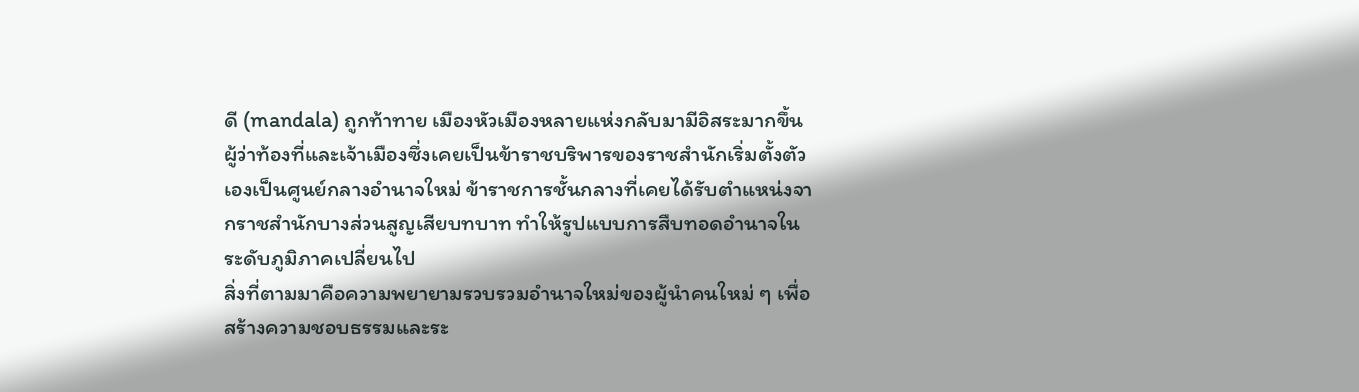ดี (mandala) ถูกท้าทาย เมืองหัวเมืองหลายแห่งกลับมามีอิสระมากขึ้น ผู้ว่าท้องที่และเจ้าเมืองซึ่งเคยเป็นข้าราชบริพารของราชสำนักเริ่มตั้งตัวเองเป็นศูนย์กลางอำนาจใหม่ ข้าราชการชั้นกลางที่เคยได้รับตำแหน่งจากราชสำนักบางส่วนสูญเสียบทบาท ทำให้รูปแบบการสืบทอดอำนาจในระดับภูมิภาคเปลี่ยนไป
สิ่งที่ตามมาคือความพยายามรวบรวมอำนาจใหม่ของผู้นำคนใหม่ ๆ เพื่อสร้างความชอบธรรมและระ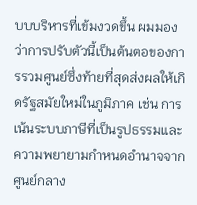บบบริหารที่เข้มงวดขึ้น ผมมองว่าการปรับตัวนี้เป็นต้นตอของการรวมศูนย์ซึ่งท้ายที่สุดส่งผลให้เกิดรัฐสมัยใหม่ในภูมิภาค เช่น การเน้นระบบภาษีที่เป็นรูปธรรมและความพยายามกำหนดอำนาจจากศูนย์กลาง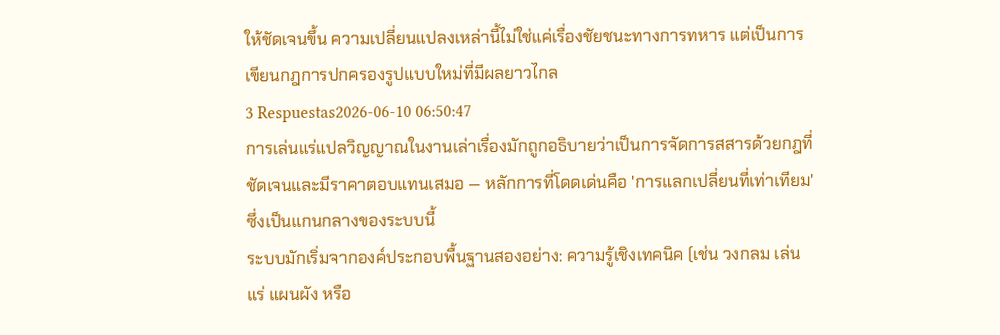ให้ชัดเจนขึ้น ความเปลี่ยนแปลงเหล่านี้ไม่ใช่แค่เรื่องชัยชนะทางการทหาร แต่เป็นการเขียนกฎการปกครองรูปแบบใหม่ที่มีผลยาวไกล
3 Respuestas2026-06-10 06:50:47
การเล่นแร่แปลวิญญาณในงานเล่าเรื่องมักถูกอธิบายว่าเป็นการจัดการสสารด้วยกฎที่ชัดเจนและมีราคาตอบแทนเสมอ — หลักการที่โดดเด่นคือ 'การแลกเปลี่ยนที่เท่าเทียม' ซึ่งเป็นแกนกลางของระบบนี้
ระบบมักเริ่มจากองค์ประกอบพื้นฐานสองอย่าง: ความรู้เชิงเทคนิค (เช่น วงกลม เล่นแร่ แผนผัง หรือ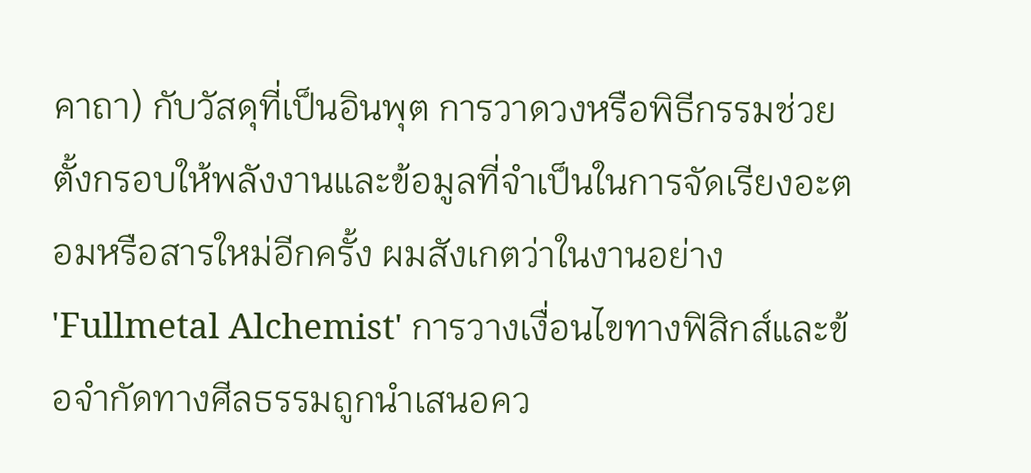คาถา) กับวัสดุที่เป็นอินพุต การวาดวงหรือพิธีกรรมช่วยตั้งกรอบให้พลังงานและข้อมูลที่จำเป็นในการจัดเรียงอะตอมหรือสารใหม่อีกครั้ง ผมสังเกตว่าในงานอย่าง 'Fullmetal Alchemist' การวางเงื่อนไขทางฟิสิกส์และข้อจำกัดทางศีลธรรมถูกนำเสนอคว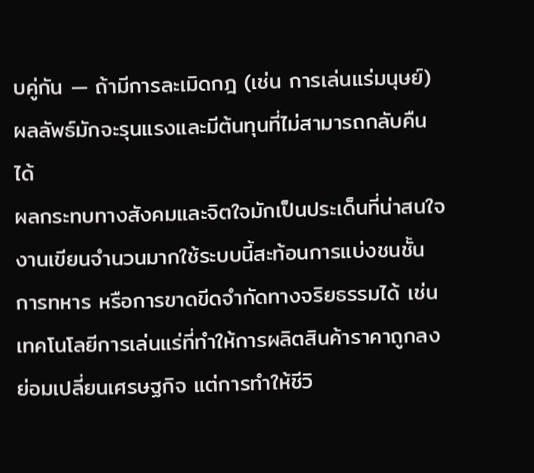บคู่กัน — ถ้ามีการละเมิดกฎ (เช่น การเล่นแร่มนุษย์) ผลลัพธ์มักจะรุนแรงและมีต้นทุนที่ไม่สามารถกลับคืนได้
ผลกระทบทางสังคมและจิตใจมักเป็นประเด็นที่น่าสนใจ งานเขียนจำนวนมากใช้ระบบนี้สะท้อนการแบ่งชนชั้น การทหาร หรือการขาดขีดจำกัดทางจริยธรรมได้ เช่น เทคโนโลยีการเล่นแร่ที่ทำให้การผลิตสินค้าราคาถูกลงย่อมเปลี่ยนเศรษฐกิจ แต่การทำให้ชีวิ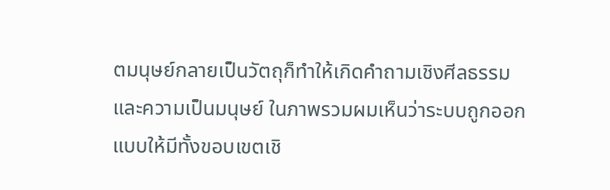ตมนุษย์กลายเป็นวัตถุก็ทำให้เกิดคำถามเชิงศีลธรรมและความเป็นมนุษย์ ในภาพรวมผมเห็นว่าระบบถูกออกแบบให้มีทั้งขอบเขตเชิ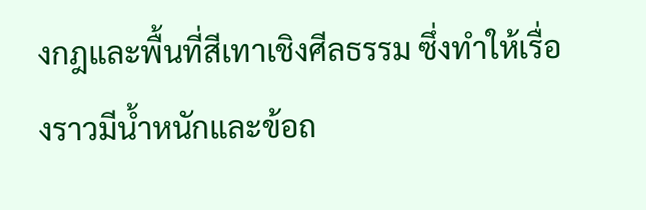งกฎและพื้นที่สีเทาเชิงศีลธรรม ซึ่งทำให้เรื่องราวมีน้ำหนักและข้อถ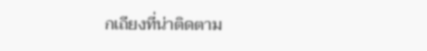กเถียงที่น่าติดตาม